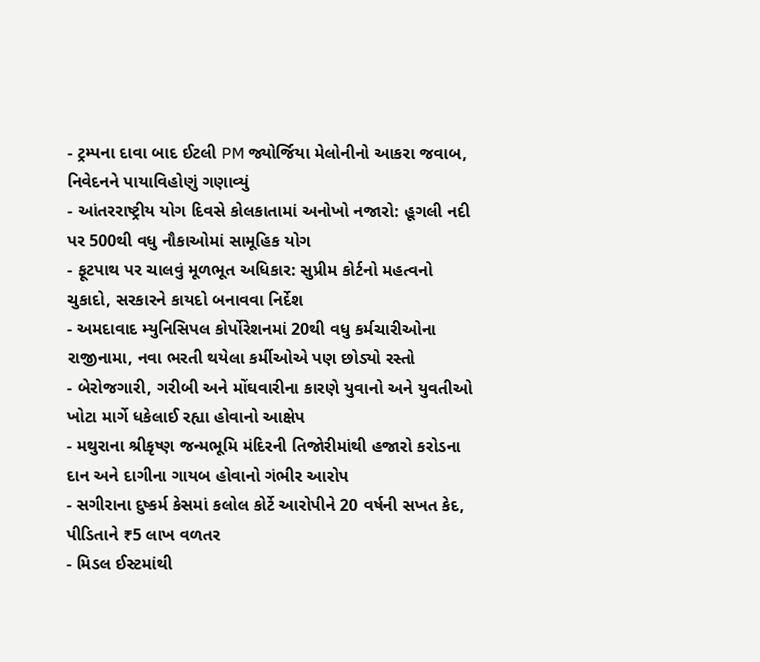- ટ્રમ્પના દાવા બાદ ઈટલી PM જ્યોર્જિયા મેલોનીનો આકરા જવાબ, નિવેદનને પાયાવિહોણું ગણાવ્યું
- આંતરરાષ્ટ્રીય યોગ દિવસે કોલકાતામાં અનોખો નજારો: હૂગલી નદી પર 500થી વધુ નૌકાઓમાં સામૂહિક યોગ
- ફૂટપાથ પર ચાલવું મૂળભૂત અધિકાર: સુપ્રીમ કોર્ટનો મહત્વનો ચુકાદો, સરકારને કાયદો બનાવવા નિર્દેશ
- અમદાવાદ મ્યુનિસિપલ કોર્પોરેશનમાં 20થી વધુ કર્મચારીઓના રાજીનામા, નવા ભરતી થયેલા કર્મીઓએ પણ છોડ્યો રસ્તો
- બેરોજગારી, ગરીબી અને મોંઘવારીના કારણે યુવાનો અને યુવતીઓ ખોટા માર્ગે ધકેલાઈ રહ્યા હોવાનો આક્ષેપ
- મથુરાના શ્રીકૃષ્ણ જન્મભૂમિ મંદિરની તિજોરીમાંથી હજારો કરોડના દાન અને દાગીના ગાયબ હોવાનો ગંભીર આરોપ
- સગીરાના દુષ્કર્મ કેસમાં કલોલ કોર્ટે આરોપીને 20 વર્ષની સખત કેદ, પીડિતાને ₹5 લાખ વળતર
- મિડલ ઈસ્ટમાંથી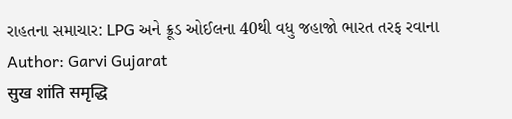રાહતના સમાચાર: LPG અને ક્રૂડ ઓઈલના 40થી વધુ જહાજો ભારત તરફ રવાના
Author: Garvi Gujarat
सुख शांति समृद्धि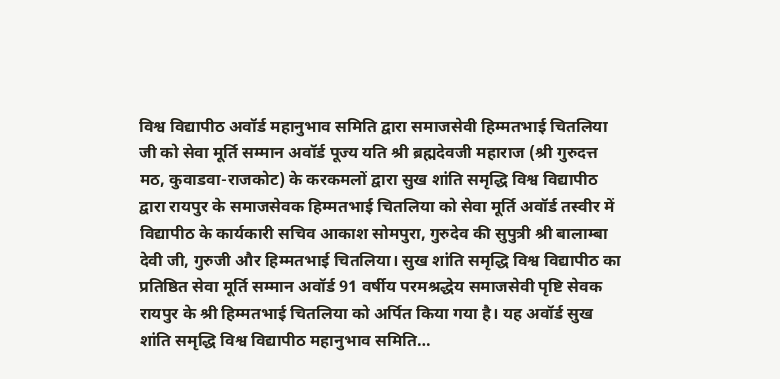विश्व विद्यापीठ अवॉर्ड महानुभाव समिति द्वारा समाजसेवी हिम्मतभाई चितलिया जी को सेवा मूर्ति सम्मान अवॉर्ड पूज्य यति श्री ब्रह्मदेवजी महाराज (श्री गुरुदत्त मठ, कुवाडवा-राजकोट) के करकमलों द्वारा सुख शांति समृद्धि विश्व विद्यापीठ द्वारा रायपुर के समाजसेवक हिम्मतभाई चितलिया को सेवा मूर्ति अवॉर्ड तस्वीर में विद्यापीठ के कार्यकारी सचिव आकाश सोमपुरा, गुरुदेव की सुपुत्री श्री बालाम्बा देवी जी, गुरुजी और हिम्मतभाई चितलिया। सुख शांति समृद्धि विश्व विद्यापीठ का प्रतिष्ठित सेवा मूर्ति सम्मान अवॉर्ड 91 वर्षीय परमश्रद्धेय समाजसेवी पृष्टि सेवक रायपुर के श्री हिम्मतभाई चितलिया को अर्पित किया गया है। यह अवॉर्ड सुख शांति समृद्धि विश्व विद्यापीठ महानुभाव समिति…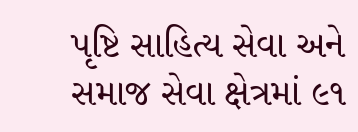પૃષ્ટિ સાહિત્ય સેવા અને સમાજ સેવા ક્ષેત્રમાં ૯૧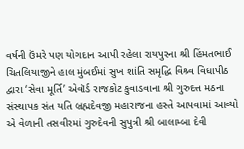વર્ષની ઉંમરે પણ યોગદાન આપી રહેલા રાયપુરના શ્રી હિંમતભાઈ ચિતલિયાજીને હાલ મુંબઈમાં સુખ શાંતિ સમૃદ્ધિ વિશ્ર્વ વિધાપીઠ દ્વારા ‘સેવા મૂર્તિ’ એવૉર્ડ રાજકોટ કુવાડવાના શ્રી ગુરુદત્ત મઠના સંસ્થાપક સંત યતિ બ્રહ્મદેવજી મહારાજના હસ્તે આપવામાં આવ્યો એ વેળાની તસવીરમાં ગુરુદેવની સુપુત્રી શ્રી બાલામ્બા દેવી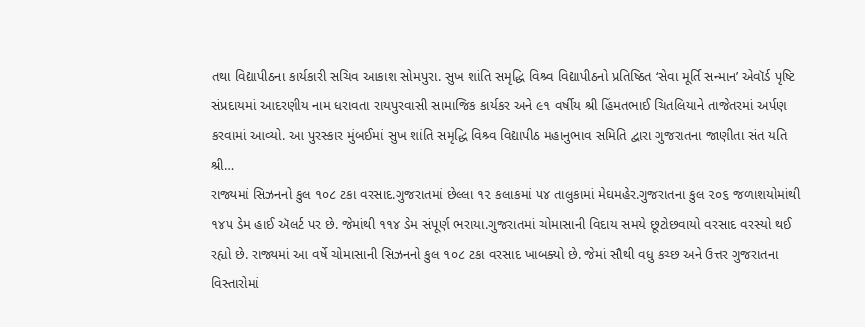તથા વિદ્યાપીઠના કાર્યકારી સચિવ આકાશ સોમપુરા. સુખ શાંતિ સમૃદ્ધિ વિશ્ર્વ વિદ્યાપીઠનો પ્રતિષ્ઠિત ‘સેવા મૂર્તિ સન્માન’ એવૉર્ડ પૃષ્ટિ સંપ્રદાયમાં આદરણીય નામ ધરાવતા રાયપુરવાસી સામાજિક કાર્યકર અને ૯૧ વર્ષીય શ્રી હિંમતભાઈ ચિતલિયાને તાજેતરમાં અર્પણ કરવામાં આવ્યો. આ પુરસ્કાર મુંબઈમાં સુખ શાંતિ સમૃદ્ધિ વિશ્ર્વ વિદ્યાપીઠ મહાનુભાવ સમિતિ દ્વારા ગુજરાતના જાણીતા સંત યતિ શ્રી…
રાજ્યમાં સિઝનનો કુલ ૧૦૮ ટકા વરસાદ.ગુજરાતમાં છેલ્લા ૧૨ કલાકમાં ૫૪ તાલુકામાં મેઘમહેર.ગુજરાતના કુલ ૨૦૬ જળાશયોમાંથી ૧૪૫ ડેમ હાઈ ઍલર્ટ પર છે. જેમાંથી ૧૧૪ ડેમ સંપૂર્ણ ભરાયા.ગુજરાતમાં ચોમાસાની વિદાય સમયે છૂટોછવાયો વરસાદ વરસ્યો થઈ રહ્યો છે. રાજ્યમાં આ વર્ષે ચોમાસાની સિઝનનો કુલ ૧૦૮ ટકા વરસાદ ખાબક્યો છે. જેમાં સૌથી વધુ કચ્છ અને ઉત્તર ગુજરાતના વિસ્તારોમાં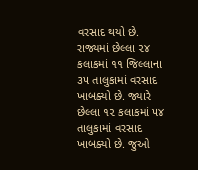વરસાદ થયો છે. રાજ્યમાં છેલ્લા ૨૪ કલાકમાં ૧૧ જિલ્લાના ૩૫ તાલુકામાં વરસાદ ખાબક્યો છે. જ્યારે છેલ્લા ૧૨ કલાકમાં ૫૪ તાલુકામાં વરસાદ ખાબક્યો છે. જુઓ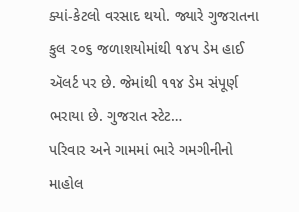ક્યાં-કેટલો વરસાદ થયો. જ્યારે ગુજરાતના કુલ ૨૦૬ જળાશયોમાંથી ૧૪૫ ડેમ હાઈ ઍલર્ટ પર છે. જેમાંથી ૧૧૪ ડેમ સંપૂર્ણ ભરાયા છે. ગુજરાત સ્ટેટ…
પરિવાર અને ગામમાં ભારે ગમગીનીનો માહોલ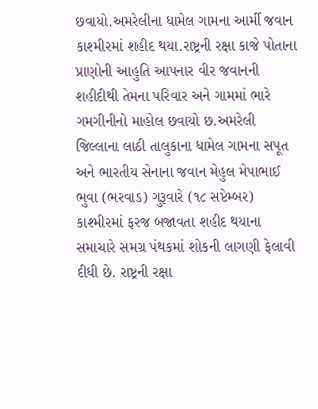છવાયો.અમરેલીના ધામેલ ગામના આર્મી જવાન કાશ્મીરમાં શહીદ થયા.રાષ્ટ્રની રક્ષા કાજે પોતાના પ્રાણોની આહુતિ આપનાર વીર જવાનની શહીદીથી તેમના પરિવાર અને ગામમાં ભારે ગમગીનીનો માહોલ છવાયો છ.અમરેલી જિલ્લાના લાઠી તાલુકાના ધામેલ ગામના સપૂત અને ભારતીય સેનાના જવાન મેહુલ મેપાભાઈ ભુવા (ભરવાડ) ગુરૂવારે (૧૮ સપ્ટેમ્બર) કાશ્મીરમાં ફરજ બજાવતા શહીદ થયાના સમાચારે સમગ્ર પંથકમાં શોકની લાગણી ફેલાવી દીધી છે. રાષ્ટ્રની રક્ષા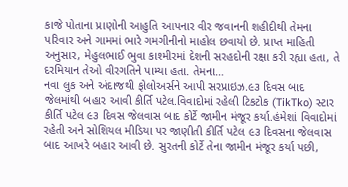કાજે પોતાના પ્રાણોની આહુતિ આપનાર વીર જવાનની શહીદીથી તેમના પરિવાર અને ગામમાં ભારે ગમગીનીનો માહોલ છવાયો છે. પ્રાપ્ત માહિતી અનુસાર, મેહુલભાઈ ભુવા કાશ્મીરમાં દેશની સરહદોની રક્ષા કરી રહ્યા હતા, તે દરમિયાન તેઓ વીરગતિને પામ્યા હતા. તેમના…
નવા લુક અને અંદાજથી ફોલોઅર્સને આપી સરપ્રાઇઝ.૯૩ દિવસ બાદ જેલમાંથી બહાર આવી કીર્તિ પટેલ.વિવાદોમાં રહેલી ટિકટોક (TikTko) સ્ટાર કીર્તિ પટેલ ૯૩ દિવસ જેલવાસ બાદ કોર્ટે જામીન મંજૂર કર્યા.હંમેશાં વિવાદોમાં રહેતી અને સોશિયલ મીડિયા પર જાણીતી કીર્તિ પટેલ ૯૩ દિવસના જેલવાસ બાદ આખરે બહાર આવી છે. સુરતની કોર્ટે તેના જામીન મંજૂર કર્યા પછી,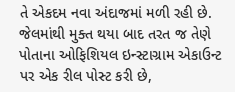તે એકદમ નવા અંદાજમાં મળી રહી છે. જેલમાંથી મુક્ત થયા બાદ તરત જ તેણે પોતાના ઓફિશિયલ ઇન્સ્ટાગ્રામ એકાઉન્ટ પર એક રીલ પોસ્ટ કરી છે,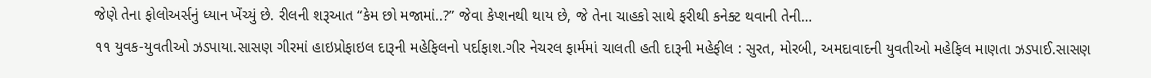જેણે તેના ફોલોઅર્સનું ધ્યાન ખેંચ્યું છે. રીલની શરૂઆત “કેમ છો મજામાં..?” જેવા કેપ્શનથી થાય છે, જે તેના ચાહકો સાથે ફરીથી કનેક્ટ થવાની તેની…
૧૧ યુવક-યુવતીઓ ઝડપાયા.સાસણ ગીરમાં હાઇપ્રોફાઇલ દારૂની મહેફિલનો પર્દાફાશ.ગીર નેચરલ ફાર્મમાં ચાલતી હતી દારૂની મહેફીલ : સુરત, મોરબી, અમદાવાદની યુવતીઓ મહેફિલ માણતા ઝડપાઈ.સાસણ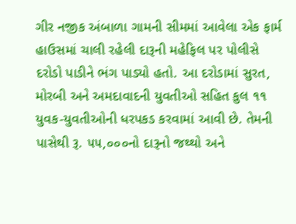ગીર નજીક અંબાળા ગામની સીમમાં આવેલા એક ફાર્મ હાઉસમાં ચાલી રહેલી દારૂની મહેફિલ પર પોલીસે દરોડો પાડીને ભંગ પાડ્યો હતો. આ દરોડામાં સુરત, મોરબી અને અમદાવાદની યુવતીઓ સહિત કુલ ૧૧ યુવક-યુવતીઓની ધરપકડ કરવામાં આવી છે. તેમની પાસેથી રૂ. ૫૫,૦૦૦નો દારૂનો જથ્થો અને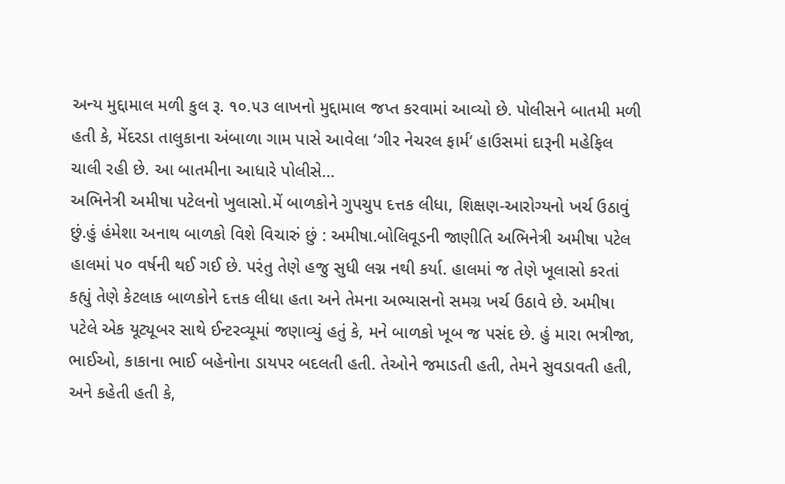અન્ય મુદ્દામાલ મળી કુલ રૂ. ૧૦.૫૩ લાખનો મુદ્દામાલ જપ્ત કરવામાં આવ્યો છે. પોલીસને બાતમી મળી હતી કે, મેંદરડા તાલુકાના અંબાળા ગામ પાસે આવેલા ‘ગીર નેચરલ ફાર્મ‘ હાઉસમાં દારૂની મહેફિલ ચાલી રહી છે. આ બાતમીના આધારે પોલીસે…
અભિનેત્રી અમીષા પટેલનો ખુલાસો.મેં બાળકોને ગુપચુપ દત્તક લીધા, શિક્ષણ-આરોગ્યનો ખર્ચ ઉઠાવું છું.હું હંમેશા અનાથ બાળકો વિશે વિચારું છું : અમીષા.બોલિવૂડની જાણીતિ અભિનેત્રી અમીષા પટેલ હાલમાં ૫૦ વર્ષની થઈ ગઈ છે. પરંતુ તેણે હજુ સુધી લગ્ન નથી કર્યા. હાલમાં જ તેણે ખૂલાસો કરતાં કહ્યું તેણે કેટલાક બાળકોને દત્તક લીધા હતા અને તેમના અભ્યાસનો સમગ્ર ખર્ચ ઉઠાવે છે. અમીષા પટેલે એક યૂટ્યૂબર સાથે ઈન્ટરવ્યૂમાં જણાવ્યું હતું કે, મને બાળકો ખૂબ જ પસંદ છે. હું મારા ભત્રીજા, ભાઈઓ, કાકાના ભાઈ બહેનોના ડાયપર બદલતી હતી. તેઓને જમાડતી હતી, તેમને સુવડાવતી હતી, અને કહેતી હતી કે,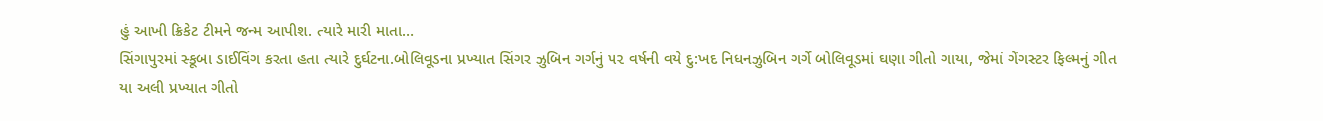હું આખી ક્રિકેટ ટીમને જન્મ આપીશ. ત્યારે મારી માતા…
સિંગાપુરમાં સ્કૂબા ડાઈવિંગ કરતા હતા ત્યારે દુર્ઘટના.બોલિવૂડના પ્રખ્યાત સિંગર ઝુબિન ગર્ગનું ૫૨ વર્ષની વયે દુ:ખદ નિધનઝુબિન ગર્ગે બોલિવૂડમાં ઘણા ગીતો ગાયા, જેમાં ગેંગસ્ટર ફિલ્મનું ગીત યા અલી પ્રખ્યાત ગીતો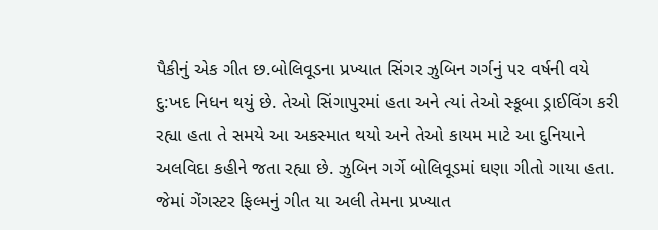પૈકીનું એક ગીત છ.બોલિવૂડના પ્રખ્યાત સિંગર ઝુબિન ગર્ગનું ૫૨ વર્ષની વયે દુ:ખદ નિધન થયું છે. તેઓ સિંગાપુરમાં હતા અને ત્યાં તેઓ સ્કૂબા ડ્રાઈવિંગ કરી રહ્યા હતા તે સમયે આ અકસ્માત થયો અને તેઓ કાયમ માટે આ દુનિયાને અલવિદા કહીને જતા રહ્યા છે. ઝુબિન ગર્ગે બોલિવૂડમાં ઘણા ગીતો ગાયા હતા. જેમાં ગેંગસ્ટર ફિલ્મનું ગીત યા અલી તેમના પ્રખ્યાત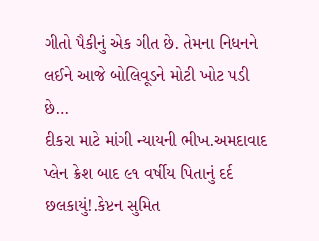ગીતો પૈકીનું એક ગીત છે. તેમના નિધનને લઈને આજે બોલિવૂડને મોટી ખોટ પડી છે…
દીકરા માટે માંગી ન્યાયની ભીખ.અમદાવાદ પ્લેન ક્રેશ બાદ ૯૧ વર્ષીય પિતાનું દર્દ છલકાયું!.કેપ્ટન સુમિત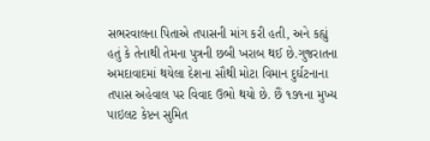સભરવાલના પિતાએ તપાસની માંગ કરી હતી, અને કહ્યું હતું કે તેનાથી તેમના પુત્રની છબી ખરાબ થઈ છે.ગુજરાતના અમદાવાદમાં થયેલા દેશના સૌથી મોટા વિમાન દુર્ઘટનાના તપાસ અહેવાલ પર વિવાદ ઉભો થયો છે. છૈં ૧૭૧ના મુખ્ય પાઇલટ કેપ્ટન સુમિત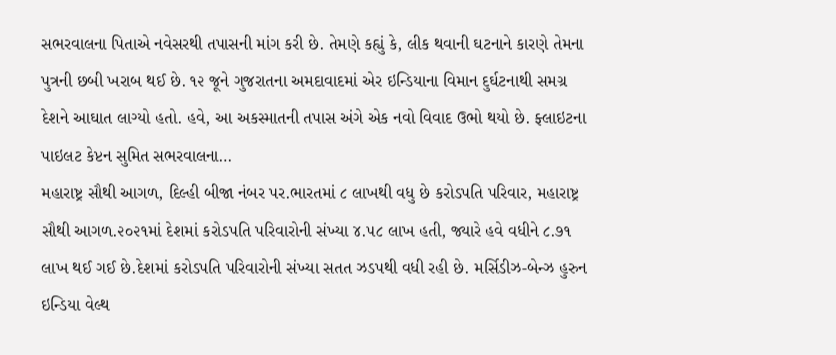સભરવાલના પિતાએ નવેસરથી તપાસની માંગ કરી છે. તેમણે કહ્યું કે, લીક થવાની ઘટનાને કારણે તેમના પુત્રની છબી ખરાબ થઈ છે. ૧૨ જૂને ગુજરાતના અમદાવાદમાં એર ઇન્ડિયાના વિમાન દુર્ઘટનાથી સમગ્ર દેશને આઘાત લાગ્યો હતો. હવે, આ અકસ્માતની તપાસ અંગે એક નવો વિવાદ ઉભો થયો છે. ફ્લાઇટના પાઇલટ કેપ્ટન સુમિત સભરવાલના…
મહારાષ્ટ્ર સૌથી આગળ, દિલ્હી બીજા નંબર પર.ભારતમાં ૮ લાખથી વધુ છે કરોડપતિ પરિવાર, મહારાષ્ટ્ર સૌથી આગળ.૨૦૨૧માં દેશમાં કરોડપતિ પરિવારોની સંખ્યા ૪.૫૮ લાખ હતી, જ્યારે હવે વધીને ૮.૭૧ લાખ થઈ ગઈ છે.દેશમાં કરોડપતિ પરિવારોની સંખ્યા સતત ઝડપથી વધી રહી છે. મર્સિડીઝ-બેન્ઝ હુરુન ઇન્ડિયા વેલ્થ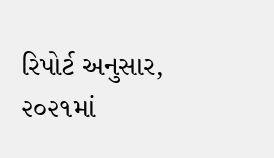રિપોર્ટ અનુસાર, ૨૦૨૧માં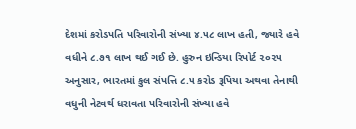દેશમાં કરોડપતિ પરિવારોની સંખ્યા ૪.૫૮ લાખ હતી, જ્યારે હવે વધીને ૮.૭૧ લાખ થઈ ગઈ છે. હુરુન ઇન્ડિયા રિપોર્ટ ૨૦૨૫ અનુસાર, ભારતમાં કુલ સંપત્તિ ૮.૫ કરોડ રૂપિયા અથવા તેનાથી વધુની નેટવર્થ ધરાવતા પરિવારોની સંખ્યા હવે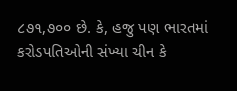૮૭૧,૭૦૦ છે. કે, હજુ પણ ભારતમાં કરોડપતિઓની સંખ્યા ચીન કે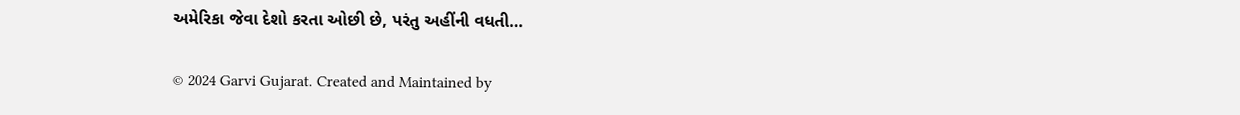અમેરિકા જેવા દેશો કરતા ઓછી છે, પરંતુ અહીંની વધતી…

© 2024 Garvi Gujarat. Created and Maintained by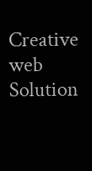Creative web Solution